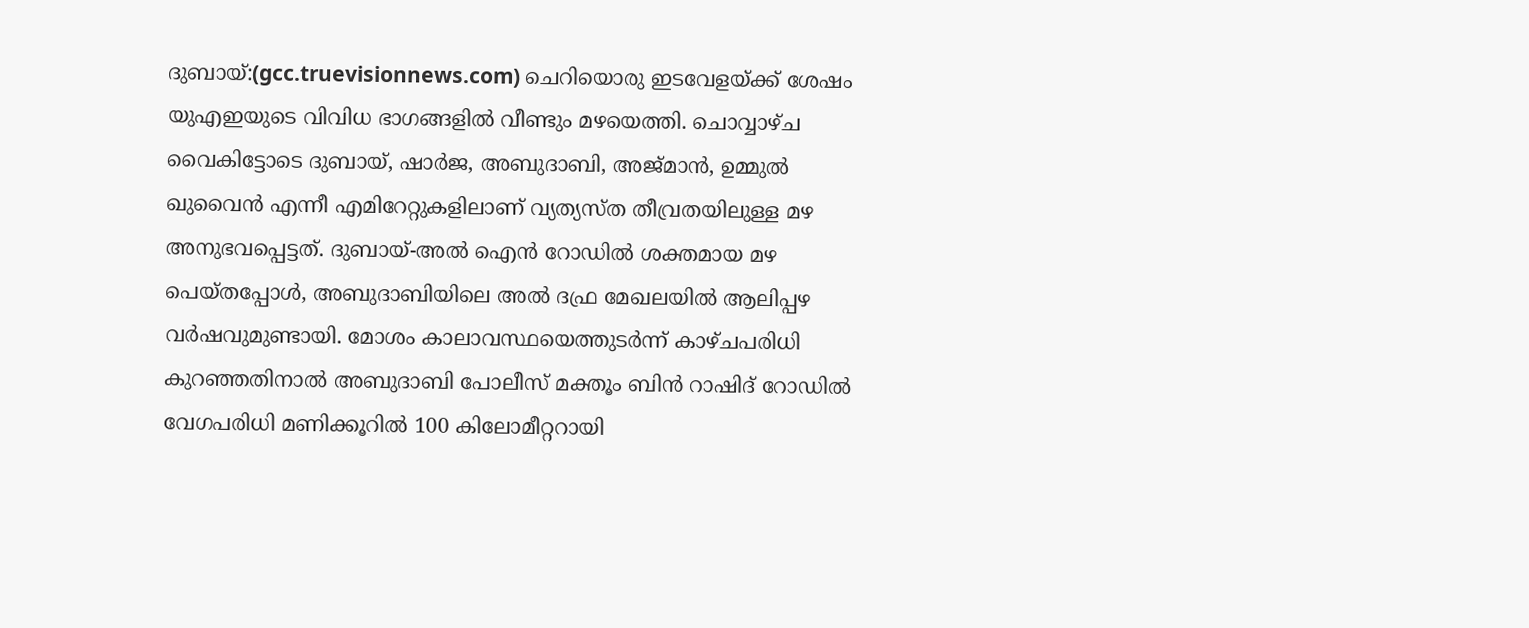ദുബായ്:(gcc.truevisionnews.com) ചെറിയൊരു ഇടവേളയ്ക്ക് ശേഷം യുഎഇയുടെ വിവിധ ഭാഗങ്ങളിൽ വീണ്ടും മഴയെത്തി. ചൊവ്വാഴ്ച വൈകിട്ടോടെ ദുബായ്, ഷാർജ, അബുദാബി, അജ്മാൻ, ഉമ്മുൽ ഖുവൈൻ എന്നീ എമിറേറ്റുകളിലാണ് വ്യത്യസ്ത തീവ്രതയിലുള്ള മഴ അനുഭവപ്പെട്ടത്. ദുബായ്-അൽ ഐൻ റോഡിൽ ശക്തമായ മഴ പെയ്തപ്പോൾ, അബുദാബിയിലെ അൽ ദഫ്ര മേഖലയിൽ ആലിപ്പഴ വർഷവുമുണ്ടായി. മോശം കാലാവസ്ഥയെത്തുടർന്ന് കാഴ്ചപരിധി കുറഞ്ഞതിനാൽ അബുദാബി പോലീസ് മക്തൂം ബിൻ റാഷിദ് റോഡിൽ വേഗപരിധി മണിക്കൂറിൽ 100 കിലോമീറ്ററായി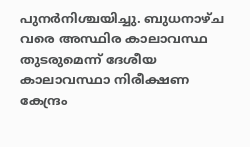പുനർനിശ്ചയിച്ചു. ബുധനാഴ്ച വരെ അസ്ഥിര കാലാവസ്ഥ തുടരുമെന്ന് ദേശീയ കാലാവസ്ഥാ നിരീക്ഷണ കേന്ദ്രം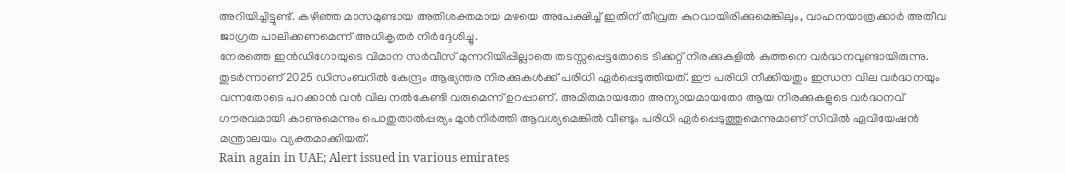അറിയിച്ചിട്ടുണ്ട്. കഴിഞ്ഞ മാസമുണ്ടായ അതിശക്തമായ മഴയെ അപേക്ഷിച്ച് ഇതിന് തീവ്രത കുറവായിരിക്കുമെങ്കിലും, വാഹനയാത്രക്കാർ അതീവ ജാഗ്രത പാലിക്കണമെന്ന് അധികൃതർ നിർദ്ദേശിച്ചു.
നേരത്തെ ഇൻഡിഗോയുടെ വിമാന സർവീസ് മുന്നറിയിപ്പില്ലാതെ തടസ്സപ്പെട്ടതോടെ ടിക്കറ്റ് നിരക്കുകളിൽ കുത്തനെ വർദ്ധനവുണ്ടായിരുന്നു. തുടർന്നാണ് 2025 ഡിസംബറിൽ കേന്ദ്രം ആഭ്യന്തര നിരക്കുകൾക്ക് പരിധി ഏർപ്പെടുത്തിയത്. ഈ പരിധി നീക്കിയതും ഇന്ധന വില വർദ്ധനയും വന്നതോടെ പറക്കാൻ വൻ വില നൽകേണ്ടി വരുമെന്ന് ഉറപ്പാണ്. അമിതമായതോ അന്യായമായതോ ആയ നിരക്കുകളുടെ വർദ്ധനവ് ഗൗരവമായി കാണുമെന്നും പൊതുതാൽപ്പര്യം മുൻനിർത്തി ആവശ്യമെങ്കിൽ വീണ്ടും പരിധി ഏർപ്പെടുത്തുമെന്നുമാണ് സിവിൽ ഏവിയേഷൻ മന്ത്രാലയം വ്യക്തമാക്കിയത്.
Rain again in UAE; Alert issued in various emirates